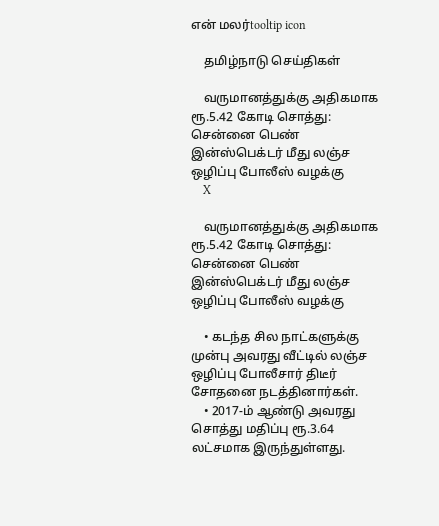என் மலர்tooltip icon

    தமிழ்நாடு செய்திகள்

    வருமானத்துக்கு அதிகமாக ரூ.5.42 கோடி சொத்து: சென்னை பெண் இன்ஸ்பெக்டர் மீது லஞ்ச ஒழிப்பு போலீஸ் வழக்கு
    X

    வருமானத்துக்கு அதிகமாக ரூ.5.42 கோடி சொத்து: சென்னை பெண் இன்ஸ்பெக்டர் மீது லஞ்ச ஒழிப்பு போலீஸ் வழக்கு

    • கடந்த சில நாட்களுக்கு முன்பு அவரது வீட்டில் லஞ்ச ஒழிப்பு போலீசார் திடீர் சோதனை நடத்தினார்கள்.
    • 2017-ம் ஆண்டு அவரது சொத்து மதிப்பு ரூ.3.64 லட்சமாக இருந்துள்ளது.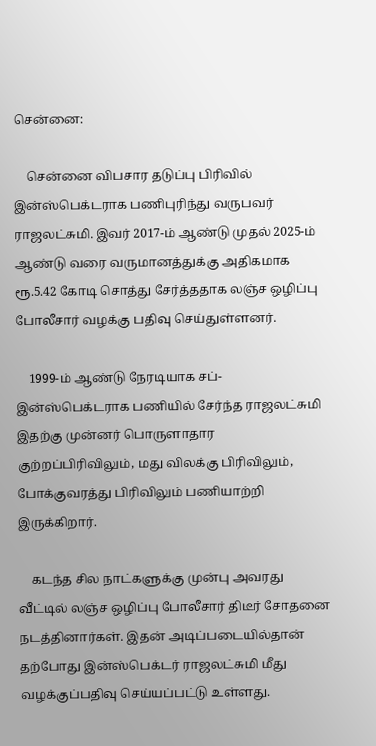சென்னை:

    சென்னை விபசார தடுப்பு பிரிவில் இன்ஸ்பெக்டராக பணிபுரிந்து வருபவர் ராஜலட்சுமி. இவர் 2017-ம் ஆண்டு முதல் 2025-ம் ஆண்டு வரை வருமானத்துக்கு அதிகமாக ரூ.5.42 கோடி சொத்து சேர்த்ததாக லஞ்ச ஒழிப்பு போலீசார் வழக்கு பதிவு செய்துள்ளனர்.

    1999-ம் ஆண்டு நேரடியாக சப்-இன்ஸ்பெக்டராக பணியில் சேர்ந்த ராஜலட்சுமி இதற்கு முன்னர் பொருளாதார குற்றப்பிரிவிலும், மது விலக்கு பிரிவிலும், போக்குவரத்து பிரிவிலும் பணியாற்றி இருக்கிறார்.

    கடந்த சில நாட்களுக்கு முன்பு அவரது வீட்டில் லஞ்ச ஒழிப்பு போலீசார் திடீர் சோதனை நடத்தினார்கள். இதன் அடிப்படையில்தான் தற்போது இன்ஸ்பெக்டர் ராஜலட்சுமி மீது வழக்குப்பதிவு செய்யப்பட்டு உள்ளது.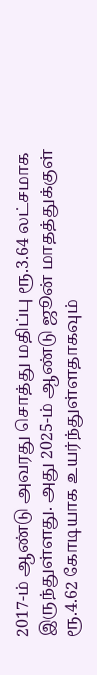2017-ம் ஆண்டு அவரது சொத்து மதிப்பு ரூ.3.64 லட்சமாக இருந்துள்ளது. அது 2025-ம் ஆண்டு ஜூன் மாதத்துக்குள் ரூ.4.62 கோடியாக உயர்ந்துள்ளதாகவும்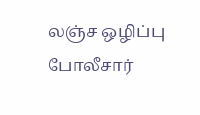லஞ்ச ஒழிப்பு போலீசார்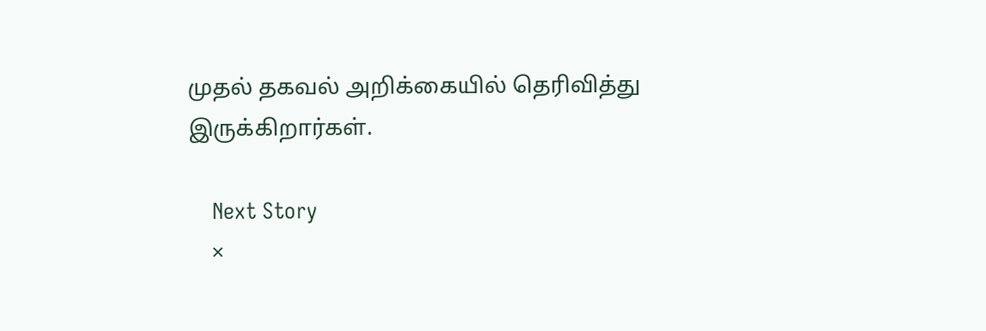முதல் தகவல் அறிக்கையில் தெரிவித்து இருக்கிறார்கள்.

    Next Story
    ×